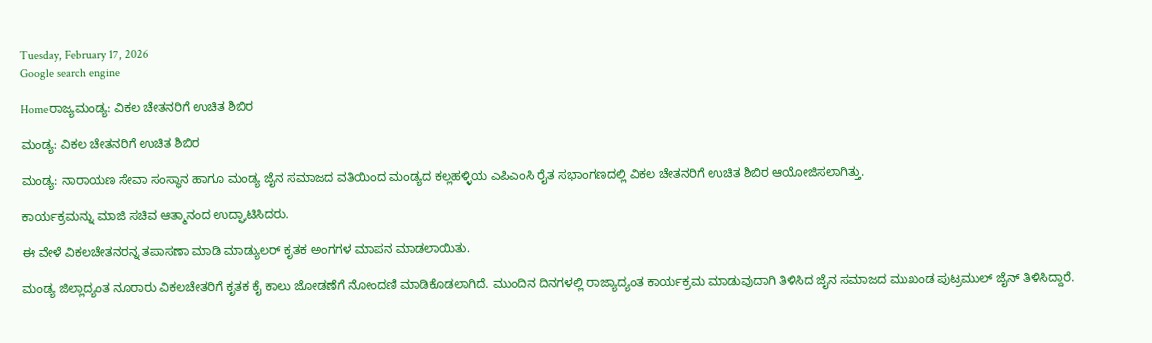Tuesday, February 17, 2026
Google search engine

Homeರಾಜ್ಯಮಂಡ್ಯ: ವಿಕಲ ಚೇತನರಿಗೆ ಉಚಿತ ಶಿಬಿರ

ಮಂಡ್ಯ: ವಿಕಲ ಚೇತನರಿಗೆ ಉಚಿತ ಶಿಬಿರ

ಮಂಡ್ಯ: ನಾರಾಯಣ ಸೇವಾ ಸಂಸ್ಥಾನ ಹಾಗೂ ಮಂಡ್ಯ ಜೈನ ಸಮಾಜದ ವತಿಯಿಂದ ಮಂಡ್ಯದ ಕಲ್ಲಹಳ್ಳಿಯ ಎಪಿಎಂಸಿ ರೈತ ಸಭಾಂಗಣದಲ್ಲಿ ವಿಕಲ ಚೇತನರಿಗೆ ಉಚಿತ ಶಿಬಿರ ಆಯೋಜಿಸಲಾಗಿತ್ತು.

ಕಾರ್ಯಕ್ರಮನ್ನು ಮಾಜಿ ಸಚಿವ ಆತ್ಮಾನಂದ ಉದ್ಘಾಟಿಸಿದರು.

ಈ ವೇಳೆ ವಿಕಲಚೇತನರನ್ನ ತಪಾಸಣಾ ಮಾಡಿ ಮಾಡ್ಯುಲರ್ ಕೃತಕ ಅಂಗಗಳ ಮಾಪನ ಮಾಡಲಾಯಿತು.

ಮಂಡ್ಯ ಜಿಲ್ಲಾದ್ಯಂತ ನೂರಾರು ವಿಕಲಚೇತರಿಗೆ ಕೃತಕ ಕೈ ಕಾಲು ಜೋಡಣೆಗೆ ನೋಂದಣಿ ಮಾಡಿಕೊಡಲಾಗಿದೆ. ಮುಂದಿನ ದಿನಗಳಲ್ಲಿ ರಾಜ್ಯಾದ್ಯಂತ ಕಾರ್ಯಕ್ರಮ ಮಾಡುವುದಾಗಿ ತಿಳಿಸಿದ ಜೈನ ಸಮಾಜದ ಮುಖಂಡ ಪುಟ್ರಮುಲ್ ಜೈನ್‌ ತಿಳಿಸಿದ್ದಾರೆ.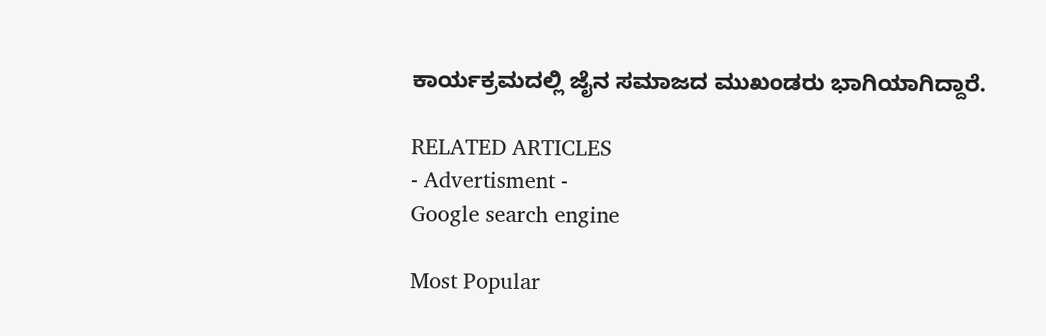ಕಾರ್ಯಕ್ರಮದಲ್ಲಿ ಜೈನ ಸಮಾಜದ ಮುಖಂಡರು ಭಾಗಿಯಾಗಿದ್ದಾರೆ.

RELATED ARTICLES
- Advertisment -
Google search engine

Most Popular